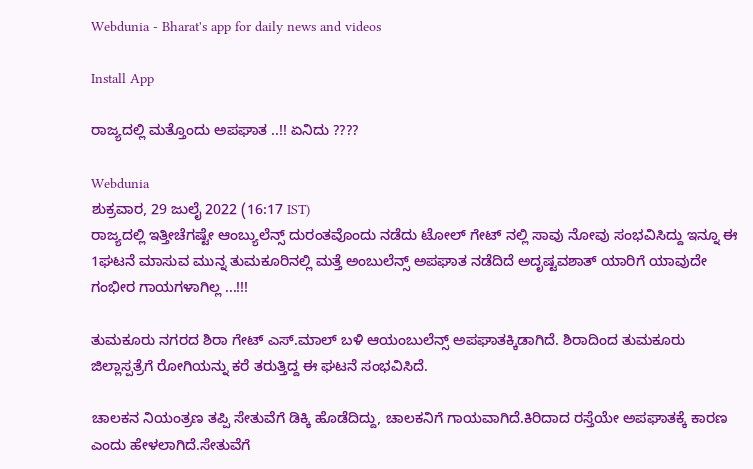Webdunia - Bharat's app for daily news and videos

Install App

ರಾಜ್ಯದಲ್ಲಿ ಮತ್ತೊಂದು ಅಪಘಾತ ..!! ಏನಿದು ????

Webdunia
ಶುಕ್ರವಾರ, 29 ಜುಲೈ 2022 (16:17 IST)
ರಾಜ್ಯದಲ್ಲಿ ಇತ್ತೀಚೆಗಷ್ಟೇ ಆಂಬ್ಯುಲೆನ್ಸ್ ದುರಂತವೊಂದು ನಡೆದು ಟೋಲ್ ಗೇಟ್ ನಲ್ಲಿ ಸಾವು ನೋವು ಸಂಭವಿಸಿದ್ದು ಇನ್ನೂ ಈ 1ಘಟನೆ ಮಾಸುವ ಮುನ್ನ ತುಮಕೂರಿನಲ್ಲಿ ಮತ್ತೆ ಅಂಬುಲೆನ್ಸ್ ಅಪಘಾತ ನಡೆದಿದೆ ಅದೃಷ್ಟವಶಾತ್ ಯಾರಿಗೆ ಯಾವುದೇ ಗಂಭೀರ ಗಾಯಗಳಾಗಿಲ್ಲ ...!!!

ತುಮಕೂರು ನಗರದ ಶಿರಾ ಗೇಟ್ ಎಸ್.ಮಾಲ್ ಬಳಿ ಆಯಂಬುಲೆನ್ಸ್‌ ಅಪಘಾತಕ್ಕಿಡಾಗಿದೆ. ಶಿರಾದಿಂದ ತುಮಕೂರು ಜಿಲ್ಲಾಸ್ಪತ್ರೆಗೆ ರೋಗಿಯನ್ನು ಕರೆ ತರುತ್ತಿದ್ದ ಈ ಘಟನೆ ಸಂಭವಿಸಿದೆ.

ಚಾಲಕನ ನಿಯಂತ್ರಣ ತಪ್ಪಿ ಸೇತುವೆಗೆ ಡಿಕ್ಕಿ ಹೊಡೆದಿದ್ದು, ಚಾಲಕನಿಗೆ ಗಾಯವಾಗಿದೆ.ಕಿರಿದಾದ ರಸ್ತೆಯೇ ಅಪಘಾತಕ್ಕೆ ಕಾರಣ ಎಂದು ಹೇಳಲಾಗಿದೆ.ಸೇತುವೆಗೆ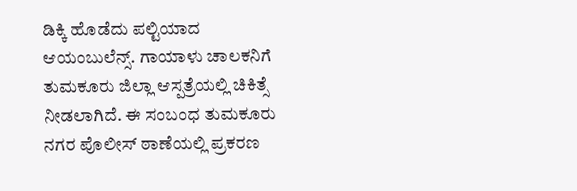ಡಿಕ್ಕಿ ಹೊಡೆದು ಪಲ್ಟಿಯಾದ ಆಯಂಬುಲೆನ್ಸ್‌. ಗಾಯಾಳು ಚಾಲಕನಿಗೆ ತುಮಕೂರು ಜಿಲ್ಲಾ ಆಸ್ಪತ್ರೆಯಲ್ಲಿ ಚಿಕಿತ್ಸೆ ನೀಡಲಾಗಿದೆ. ಈ ಸಂಬಂಧ ತುಮಕೂರು ನಗರ ಪೊಲೀಸ್ ಠಾಣೆಯಲ್ಲಿ ಪ್ರಕರಣ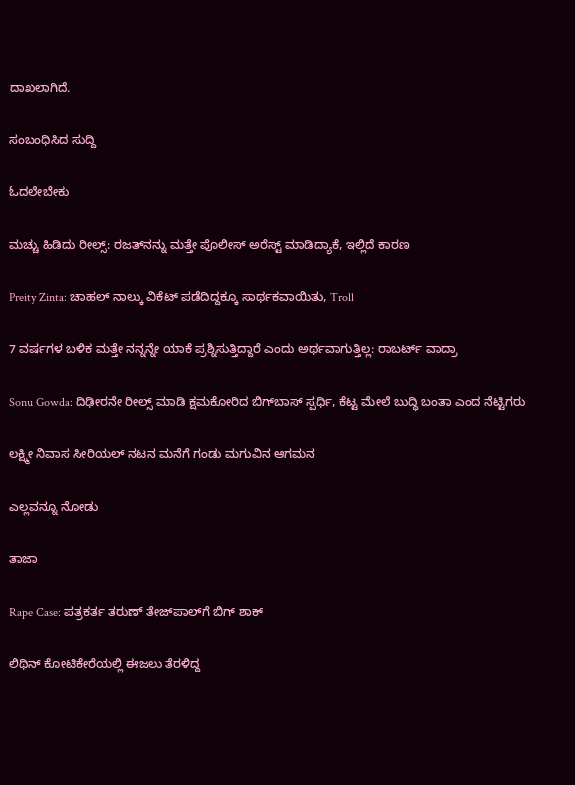ದಾಖಲಾಗಿದೆ.

ಸಂಬಂಧಿಸಿದ ಸುದ್ದಿ

ಓದಲೇಬೇಕು

ಮಚ್ಚು ಹಿಡಿದು ರೀಲ್ಸ್‌: ರಜತ್‌ನನ್ನು ಮತ್ತೇ ಪೊಲೀಸ್ ಅರೆಸ್ಟ್ ಮಾಡಿದ್ಯಾಕೆ, ಇಲ್ಲಿದೆ ಕಾರಣ

Preity Zinta: ಚಾಹಲ್ ನಾಲ್ಕು ವಿಕೆಟ್ ಪಡೆದಿದ್ದಕ್ಕೂ ಸಾರ್ಥಕವಾಯಿತು, Troll

7 ವರ್ಷಗಳ ಬಳಿಕ ಮತ್ತೇ ನನ್ನನ್ನೇ ಯಾಕೆ ಪ್ರಶ್ನಿಸುತ್ತಿದ್ದಾರೆ ಎಂದು ಅರ್ಥವಾಗುತ್ತಿಲ್ಲ: ರಾಬರ್ಟ್‌ ವಾದ್ರಾ

Sonu Gowda: ದಿಢೀರನೇ ರೀಲ್ಸ್ ಮಾಡಿ ಕ್ಷಮಕೋರಿದ ಬಿಗ್‌ಬಾಸ್‌ ಸ್ಪರ್ಧಿ, ಕೆಟ್ಟ ಮೇಲೆ ಬುದ್ಧಿ ಬಂತಾ ಎಂದ ನೆಟ್ಟಿಗರು

ಲಕ್ಷ್ಮೀ ನಿವಾಸ ಸೀರಿಯಲ್ ನಟನ ಮನೆಗೆ ಗಂಡು ಮಗುವಿನ ಆಗಮನ

ಎಲ್ಲವನ್ನೂ ನೋಡು

ತಾಜಾ

Rape Case: ಪತ್ರಕರ್ತ ತರುಣ್ ತೇಜ್‌ಪಾಲ್‌ಗೆ ಬಿಗ್ ಶಾಕ್

ಲಿಥಿನ್ ಕೋಟಿಕೇರೆಯಲ್ಲಿ ಈಜಲು ತೆರಳಿದ್ದ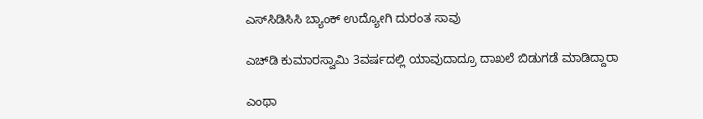ಎಸ್‌ಸಿಡಿಸಿಸಿ ಬ್ಯಾಂಕ್ ಉದ್ಯೋಗಿ ದುರಂತ ಸಾವು

ಎಚ್‌ಡಿ ಕುಮಾರಸ್ವಾಮಿ 3ವರ್ಷದಲ್ಲಿ ಯಾವುದಾದ್ರೂ ದಾಖಲೆ ಬಿಡುಗಡೆ ಮಾಡಿದ್ದಾರಾ

ಎಂಥಾ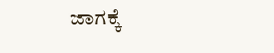ಜಾಗಕ್ಕೆ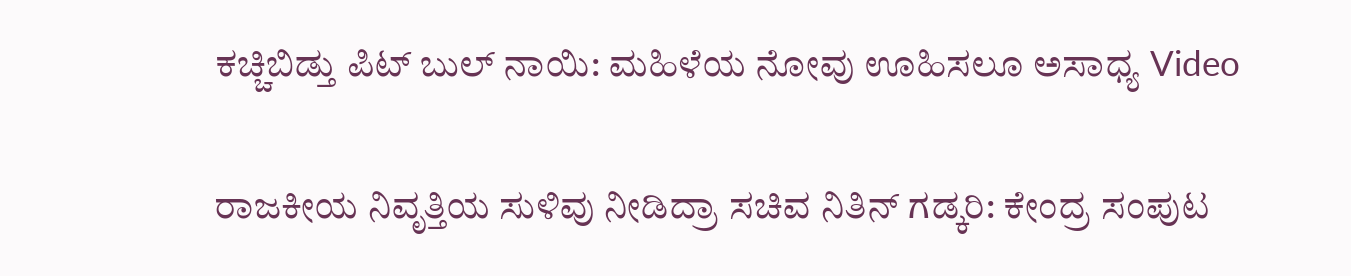ಕಚ್ಚಿಬಿಡ್ತು ಪಿಟ್ ಬುಲ್ ನಾಯಿ: ಮಹಿಳೆಯ ನೋವು ಊಹಿಸಲೂ ಅಸಾಧ್ಯ Video

ರಾಜಕೀಯ ನಿವೃತ್ತಿಯ ಸುಳಿವು ನೀಡಿದ್ರಾ ಸಚಿವ ನಿತಿನ್ ಗಡ್ಕರಿ: ಕೇಂದ್ರ ಸಂಪುಟ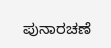ಪುನಾರಚಣೆ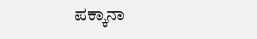ಪಕ್ಕಾನಾ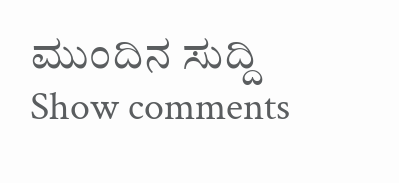ಮುಂದಿನ ಸುದ್ದಿ
Show comments